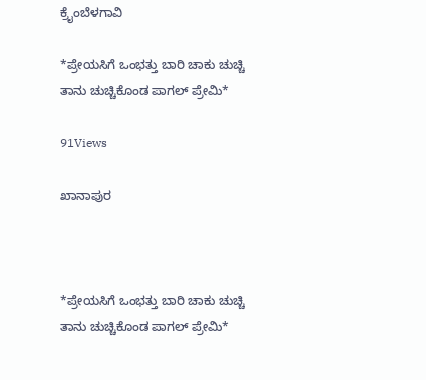ಕ್ರೈಂಬೆಳಗಾವಿ

*ಪ್ರೇಯಸಿಗೆ ಒಂಭತ್ತು ಬಾರಿ ಚಾಕು ಚುಚ್ಚಿ ತಾನು ಚುಚ್ಚಿಕೊಂಡ ಪಾಗಲ್ ಪ್ರೇಮಿ*

91Views

ಖಾನಾಪುರ



*ಪ್ರೇಯಸಿಗೆ ಒಂಭತ್ತು ಬಾರಿ ಚಾಕು ಚುಚ್ಚಿ ತಾನು ಚುಚ್ಚಿಕೊಂಡ ಪಾಗಲ್ ಪ್ರೇಮಿ*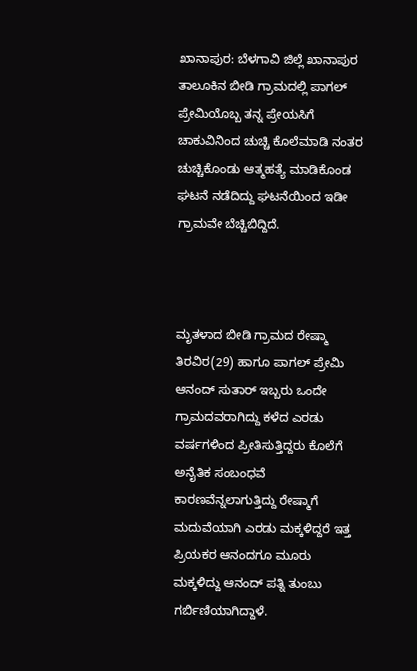ಖಾನಾಪುರ: ಬೆಳಗಾವಿ ಜಿಲ್ಲೆ ಖಾನಾಪುರ ತಾಲೂಕಿನ ಬೀಡಿ ಗ್ರಾಮದಲ್ಲಿ ಪಾಗಲ್ ಪ್ರೇಮಿಯೊಬ್ಬ ತನ್ನ ಪ್ರೇಯಸಿಗೆ ಚಾಕುವಿನಿಂದ ಚುಚ್ಚಿ ಕೊಲೆಮಾಡಿ ನಂತರ ಚುಚ್ಚಿಕೊಂಡು ಆತ್ಮಹತ್ಯೆ ಮಾಡಿಕೊಂಡ ಘಟನೆ ನಡೆದಿದ್ದು ಘಟನೆಯಿಂದ ಇಡೀ ಗ್ರಾಮವೇ ಬೆಚ್ಚಿಬಿದ್ದಿದೆ.



ಮೃತಳಾದ ಬೀಡಿ ಗ್ರಾಮದ ರೇಷ್ಮಾ ತಿರವಿರ(29) ಹಾಗೂ ಪಾಗಲ್ ಪ್ರೇಮಿ ಆನಂದ್ ಸುತಾರ್ ಇಬ್ಬರು ಒಂದೇ ಗ್ರಾಮದವರಾಗಿದ್ದು ಕಳೆದ ಎರಡು ವರ್ಷಗಳಿಂದ ಪ್ರೀತಿಸುತ್ತಿದ್ದರು ಕೊಲೆಗೆ ಅನೈತಿಕ ಸಂಬಂಧವೆ ಕಾರಣವೆನ್ನಲಾಗುತ್ತಿದ್ದು ರೇಷ್ಮಾಗೆ ಮದುವೆಯಾಗಿ ಎರಡು ಮಕ್ಕಳಿದ್ದರೆ ಇತ್ತ ಪ್ರಿಯಕರ ಆನಂದಗೂ ಮೂರು ಮಕ್ಕಳಿದ್ದು ಆನಂದ್ ಪತ್ನಿ ತುಂಬು ಗರ್ಬಿಣಿಯಾಗಿದ್ದಾಳೆ.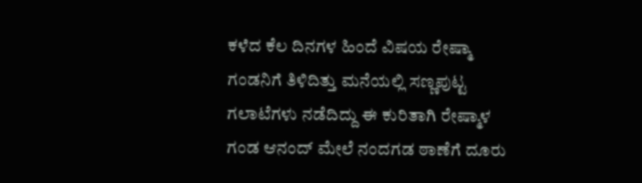ಕಳೆದ ಕೆಲ ದಿನಗಳ ಹಿಂದೆ ವಿಷಯ ರೇಷ್ಮಾ ಗಂಡನಿಗೆ ತಿಳಿದಿತ್ತು ಮನೆಯಲ್ಲಿ ಸಣ್ಣಪುಟ್ಟ ಗಲಾಟೆಗಳು ನಡೆದಿದ್ದು ಈ ಕುರಿತಾಗಿ ರೇಷ್ಮಾಳ ಗಂಡ ಆನಂದ್ ಮೇಲೆ ನಂದಗಡ ಠಾಣೆಗೆ ದೂರು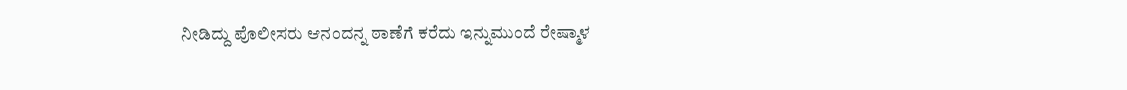ನೀಡಿದ್ದು ಪೊಲೀಸರು ಆನಂದನ್ನ ಠಾಣೆಗೆ ಕರೆದು ಇನ್ನುಮುಂದೆ ರೇಷ್ಮಾಳ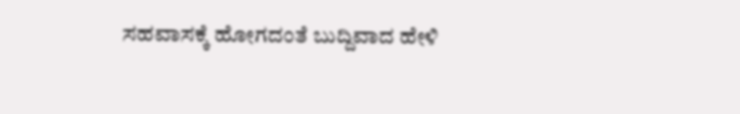ಸಹವಾಸಕ್ಕೆ ಹೋಗದಂತೆ ಬುದ್ದಿವಾದ ಹೇಳಿ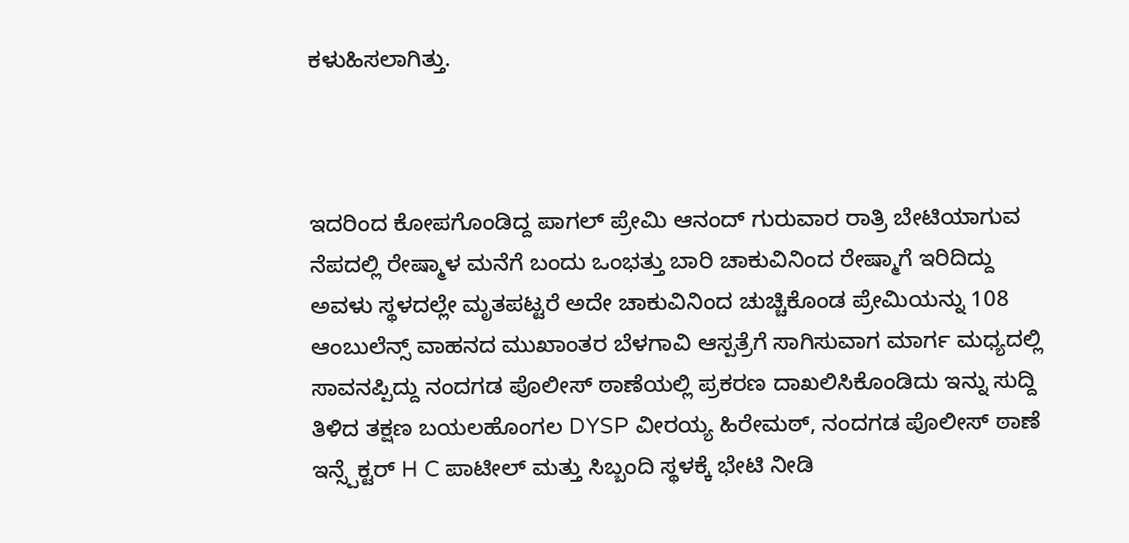ಕಳುಹಿಸಲಾಗಿತ್ತು.



ಇದರಿಂದ ಕೋಪಗೊಂಡಿದ್ದ ಪಾಗಲ್ ಪ್ರೇಮಿ ಆನಂದ್ ಗುರುವಾರ ರಾತ್ರಿ ಬೇಟಿಯಾಗುವ ನೆಪದಲ್ಲಿ ರೇಷ್ಮಾಳ ಮನೆಗೆ ಬಂದು ಒಂಭತ್ತು ಬಾರಿ ಚಾಕುವಿನಿಂದ ರೇಷ್ಮಾಗೆ ಇರಿದಿದ್ದು ಅವಳು ಸ್ಥಳದಲ್ಲೇ ಮೃತಪಟ್ಟರೆ ಅದೇ ಚಾಕುವಿನಿಂದ ಚುಚ್ಚಿಕೊಂಡ ಪ್ರೇಮಿಯನ್ನು 108 ಆಂಬುಲೆನ್ಸ್ ವಾಹನದ ಮುಖಾಂತರ ಬೆಳಗಾವಿ ಆಸ್ಪತ್ರೆಗೆ ಸಾಗಿಸುವಾಗ ಮಾರ್ಗ ಮಧ್ಯದಲ್ಲಿ ಸಾವನಪ್ಪಿದ್ದು ನಂದಗಡ ಪೊಲೀಸ್ ಠಾಣೆಯಲ್ಲಿ ಪ್ರಕರಣ ದಾಖಲಿಸಿಕೊಂಡಿದು ಇನ್ನು ಸುದ್ದಿ ತಿಳಿದ ತಕ್ಷಣ ಬಯಲಹೊಂಗಲ DYSP ವೀರಯ್ಯ ಹಿರೇಮಠ್, ನಂದಗಡ ಪೊಲೀಸ್ ಠಾಣೆ ಇನ್ಸ್ಪೆಕ್ಟರ್ H C ಪಾಟೀಲ್ ಮತ್ತು ಸಿಬ್ಬಂದಿ ಸ್ಥಳಕ್ಕೆ ಭೇಟಿ ನೀಡಿ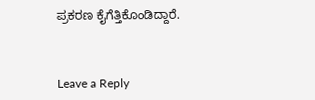ಪ್ರಕರಣ ಕೈಗೆತ್ತಿಕೊಂಡಿದ್ದಾರೆ.



Leave a Reply